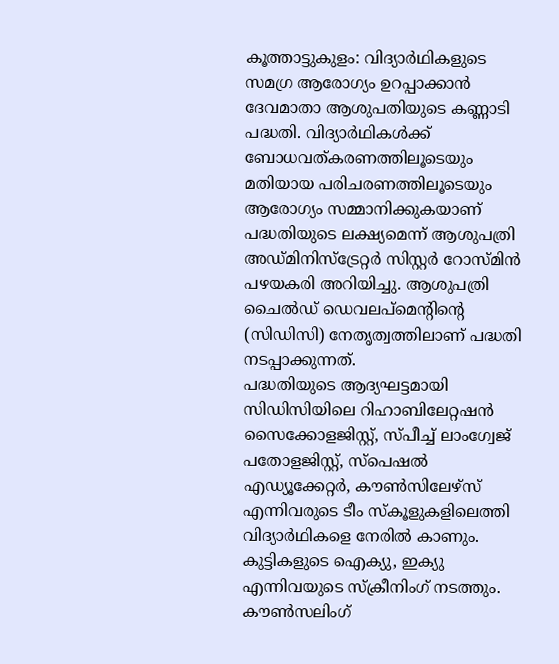കൂത്താട്ടുകുളം: വിദ്യാർഥികളുടെ സമഗ്ര ആരോഗ്യം ഉറപ്പാക്കാൻ ദേവമാതാ ആശുപതിയുടെ കണ്ണാടി പദ്ധതി. വിദ്യാർഥികൾക്ക് ബോധവത്കരണത്തിലൂടെയും മതിയായ പരിചരണത്തിലൂടെയും ആരോഗ്യം സമ്മാനിക്കുകയാണ് പദ്ധതിയുടെ ലക്ഷ്യമെന്ന് ആശുപത്രി അഡ്മിനിസ്ട്രേറ്റർ സിസ്റ്റർ റോസ്മിൻ പഴയകരി അറിയിച്ചു. ആശുപത്രി ചൈൽഡ് ഡെവലപ്മെന്റിന്റെ (സിഡിസി) നേതൃത്വത്തിലാണ് പദ്ധതി നടപ്പാക്കുന്നത്.
പദ്ധതിയുടെ ആദ്യഘട്ടമായി സിഡിസിയിലെ റിഹാബിലേറ്റഷൻ സൈക്കോളജിസ്റ്റ്, സ്പീച്ച് ലാംഗ്വേജ് പതോളജിസ്റ്റ്, സ്പെഷൽ എഡ്യൂക്കേറ്റർ, കൗൺസിലേഴ്സ് എന്നിവരുടെ ടീം സ്കൂളുകളിലെത്തി വിദ്യാർഥികളെ നേരിൽ കാണും. കുട്ടികളുടെ ഐക്യു, ഇക്യു എന്നിവയുടെ സ്ക്രീനിംഗ് നടത്തും. കൗൺസലിംഗ്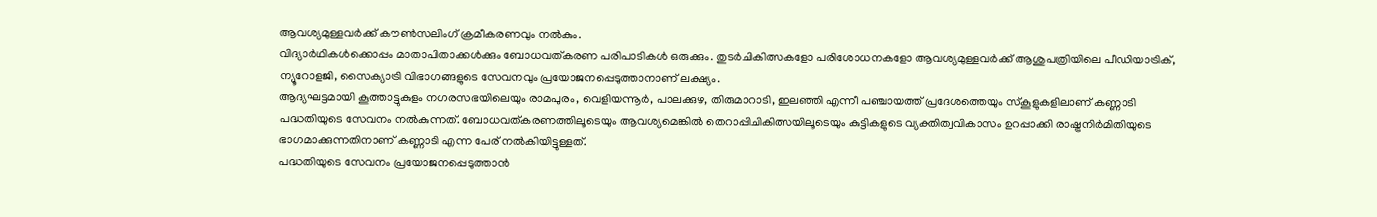ആവശ്യമുള്ളവർക്ക് കൗൺസലിംഗ് ക്രമീകരണവും നൽകും.
വിദ്യാർഥികൾക്കൊപ്പം മാതാപിതാക്കൾക്കും ബോധവത്കരണ പരിപാടികൾ ഒരുക്കും. തുടർചികിത്സകളോ പരിശോധനകളോ ആവശ്യമുള്ളവർക്ക് ആശുപത്രിയിലെ പീഡിയാട്രിക്, ന്യൂറോളജി, സൈക്യാട്രി വിഭാഗങ്ങളുടെ സേവനവും പ്രയോജനപ്പെടുത്താനാണ് ലക്ഷ്യം.
ആദ്യഘട്ടമായി കൂത്താട്ടുകുളം നഗരസഭയിലെയും രാമപുരം, വെളിയന്നൂർ, പാലക്കുഴ, തിരുമാറാടി, ഇലഞ്ഞി എന്നീ പഞ്ചായത്ത് പ്രദേശത്തെയും സ്കൂളുകളിലാണ് കണ്ണാടി പദ്ധതിയുടെ സേവനം നൽകുന്നത്. ബോധവത്കരണത്തിലൂടെയും ആവശ്യമെങ്കിൽ തെറാപ്പിചികിത്സയിലൂടെയും കുട്ടികളുടെ വ്യക്തിത്വവികാസം ഉറപ്പാക്കി രാഷ്ട്രനിർമിതിയുടെ ഭാഗമാക്കുന്നതിനാണ് കണ്ണാടി എന്ന പേര് നൽകിയിട്ടുള്ളത്.
പദ്ധതിയുടെ സേവനം പ്രയോജനപ്പെടുത്താൻ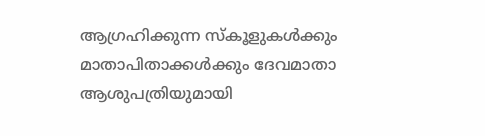ആഗ്രഹിക്കുന്ന സ്കൂളുകൾക്കും മാതാപിതാക്കൾക്കും ദേവമാതാ ആശുപത്രിയുമായി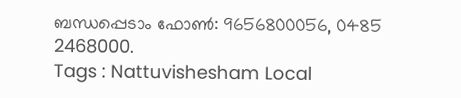ബന്ധപ്പെടാം ഫോൺ: 9656800056, 0485 2468000.
Tags : Nattuvishesham Local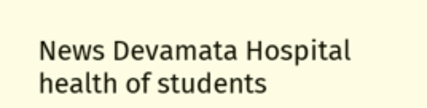News Devamata Hospital health of students